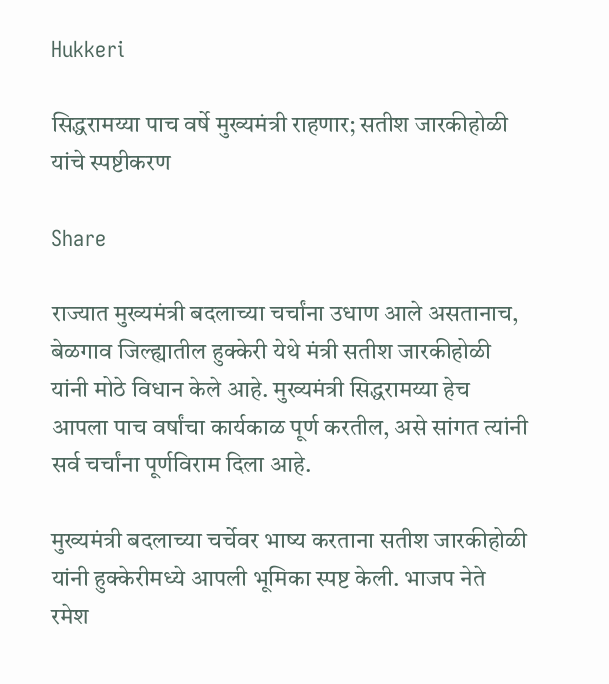Hukkeri

सिद्धरामय्या पाच वर्षे मुख्यमंत्री राहणार; सतीश जारकीहोळी यांचे स्पष्टीकरण

Share

राज्यात मुख्यमंत्री बदलाच्या चर्चांना उधाण आले असतानाच, बेळगाव जिल्ह्यातील हुक्केरी येथे मंत्री सतीश जारकीहोळी यांनी मोठे विधान केले आहे. मुख्यमंत्री सिद्धरामय्या हेच आपला पाच वर्षांचा कार्यकाळ पूर्ण करतील, असे सांगत त्यांनी सर्व चर्चांना पूर्णविराम दिला आहे.

मुख्यमंत्री बदलाच्या चर्चेवर भाष्य करताना सतीश जारकीहोळी यांनी हुक्केरीमध्ये आपली भूमिका स्पष्ट केली. भाजप नेते रमेश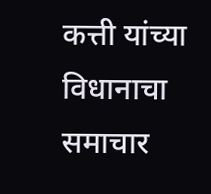कत्ती यांच्या विधानाचा समाचार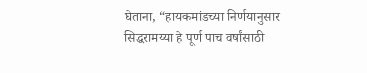घेताना, “हायकमांडच्या निर्णयानुसार सिद्धरामय्या हे पूर्ण पाच वर्षांसाठी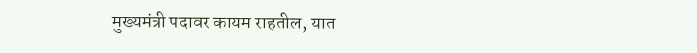मुख्यमंत्री पदावर कायम राहतील, यात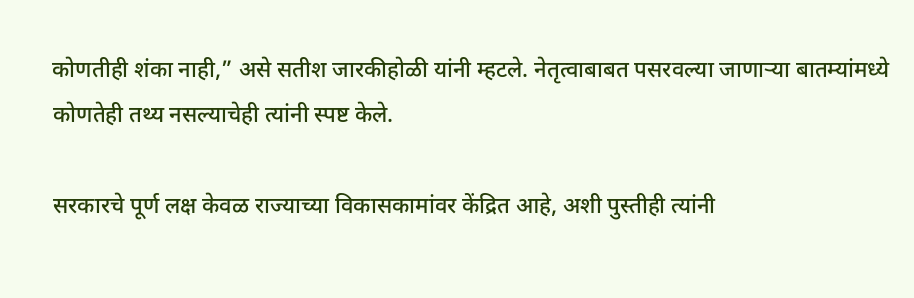कोणतीही शंका नाही,” असे सतीश जारकीहोळी यांनी म्हटले. नेतृत्वाबाबत पसरवल्या जाणाऱ्या बातम्यांमध्ये कोणतेही तथ्य नसल्याचेही त्यांनी स्पष्ट केले.

सरकारचे पूर्ण लक्ष केवळ राज्याच्या विकासकामांवर केंद्रित आहे, अशी पुस्तीही त्यांनी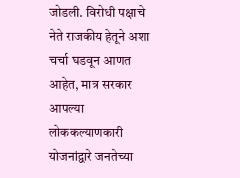जोडली. विरोधी पक्षाचे नेते राजकीय हेतूने अशा चर्चा घडवून आणत आहेत, मात्र सरकार आपल्या लोककल्याणकारी योजनांद्वारे जनतेच्या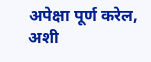अपेक्षा पूर्ण करेल, अशी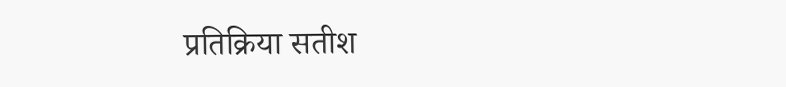प्रतिक्रिया सतीश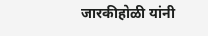जारकीहोळी यांनी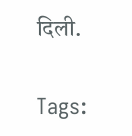दिली.

Tags: